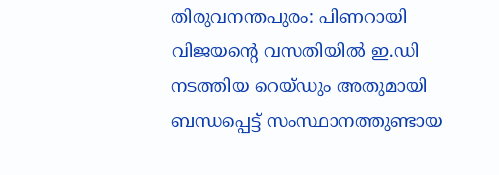തിരുവനന്തപുരം: പിണറായി വിജയന്റെ വസതിയിൽ ഇ.ഡി നടത്തിയ റെയ്ഡും അതുമായി ബന്ധപ്പെട്ട് സംസ്ഥാനത്തുണ്ടായ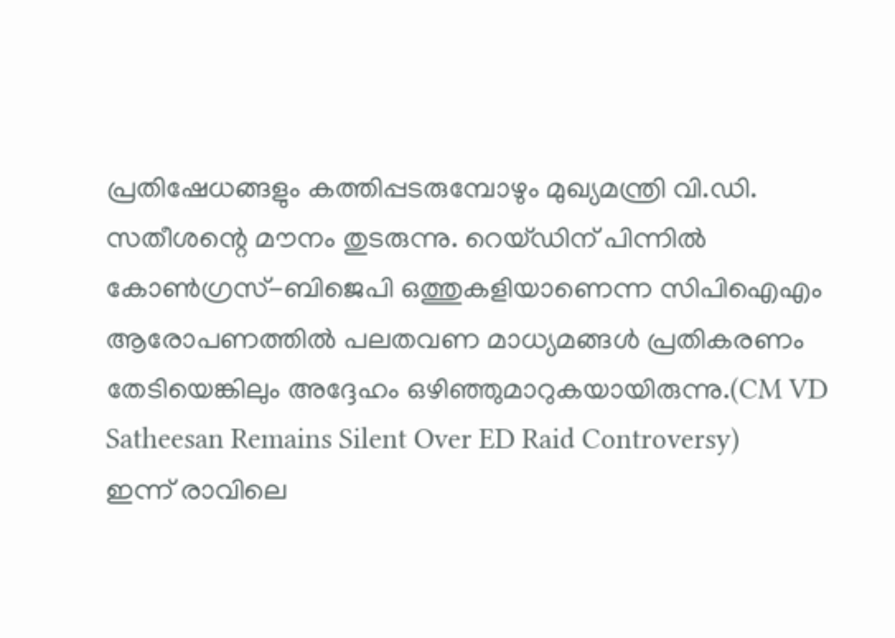പ്രതിഷേധങ്ങളും കത്തിപ്പടരുമ്പോഴും മുഖ്യമന്ത്രി വി.ഡി. സതീശന്റെ മൗനം തുടരുന്നു. റെയ്ഡിന് പിന്നിൽ കോൺഗ്രസ്-ബിജെപി ഒത്തുകളിയാണെന്ന സിപിഐഎം ആരോപണത്തിൽ പലതവണ മാധ്യമങ്ങൾ പ്രതികരണം തേടിയെങ്കിലും അദ്ദേഹം ഒഴിഞ്ഞുമാറുകയായിരുന്നു.(CM VD Satheesan Remains Silent Over ED Raid Controversy)
ഇന്ന് രാവിലെ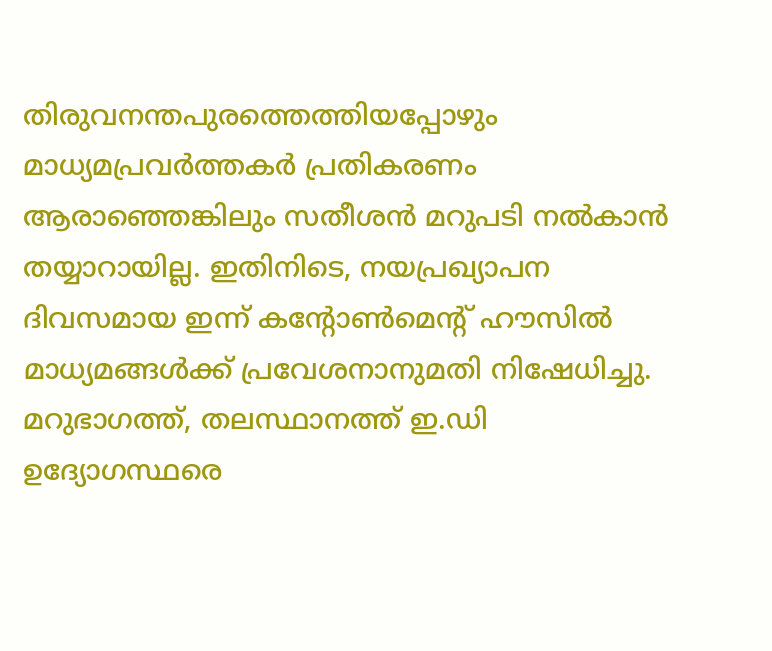തിരുവനന്തപുരത്തെത്തിയപ്പോഴും മാധ്യമപ്രവർത്തകർ പ്രതികരണം ആരാഞ്ഞെങ്കിലും സതീശൻ മറുപടി നൽകാൻ തയ്യാറായില്ല. ഇതിനിടെ, നയപ്രഖ്യാപന ദിവസമായ ഇന്ന് കന്റോൺമെന്റ് ഹൗസിൽ മാധ്യമങ്ങൾക്ക് പ്രവേശനാനുമതി നിഷേധിച്ചു. മറുഭാഗത്ത്, തലസ്ഥാനത്ത് ഇ.ഡി ഉദ്യോഗസ്ഥരെ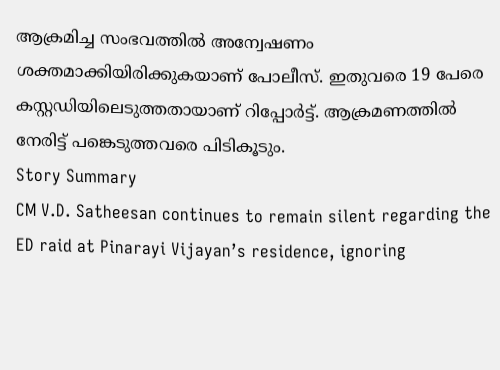ആക്രമിച്ച സംഭവത്തിൽ അന്വേഷണം ശക്തമാക്കിയിരിക്കുകയാണ് പോലീസ്. ഇതുവരെ 19 പേരെ കസ്റ്റഡിയിലെടുത്തതായാണ് റിപ്പോർട്ട്. ആക്രമണത്തിൽ നേരിട്ട് പങ്കെടുത്തവരെ പിടികൂടും.
Story Summary
CM V.D. Satheesan continues to remain silent regarding the ED raid at Pinarayi Vijayan’s residence, ignoring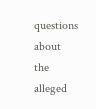questions about the alleged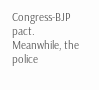Congress-BJP pact. Meanwhile, the police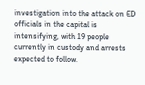investigation into the attack on ED officials in the capital is intensifying, with 19 people currently in custody and arrests expected to follow.